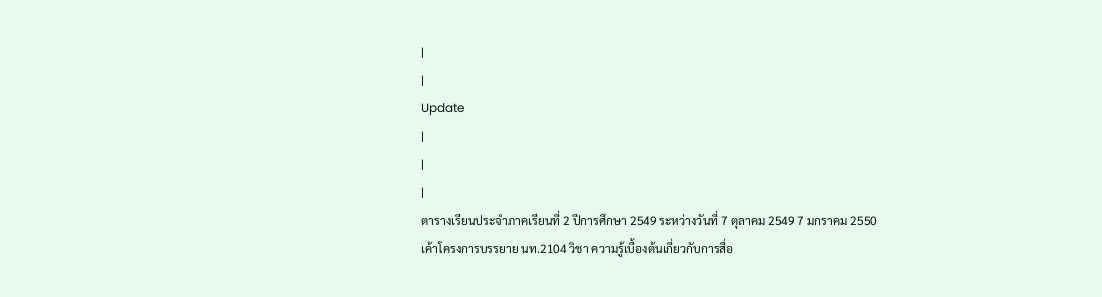|
|
Update
|
|
|
ตารางเรียนประจำภาคเรียนที่ 2 ปีการศึกษา 2549 ระหว่างวันที่ 7 ตุลาคม 2549 7 มกราคม 2550
เค้าโครงการบรรยาย นท.2104 วิชา ความรู้เบื้องต้นเกี่ยวกับการสื่อ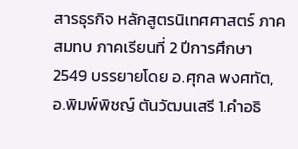สารธุรกิจ หลักสูตรนิเทศศาสตร์ ภาคสมทบ ภาคเรียนที่ 2 ปีการศึกษา 2549 บรรยายโดย อ.ศุกล พงศทัต, อ.พิมพ์พิชญ์ ตันวัฒนเสรี 1.คำอธิ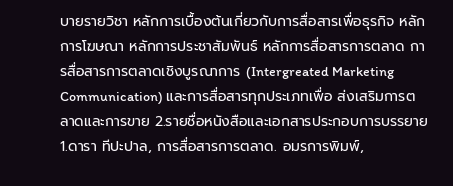บายรายวิชา หลักการเบื้องต้นเกี่ยวกับการสื่อสารเพื่อธุรกิจ หลักการโฆษณา หลักการประชาสัมพันธ์ หลักการสื่อสารการตลาด การสื่อสารการตลาดเชิงบูรณาการ (Intergreated Marketing Communication) และการสื่อสารทุกประเภทเพื่อ ส่งเสริมการตลาดและการขาย 2.รายชื่อหนังสือและเอกสารประกอบการบรรยาย 1.ดารา ทีปะปาล, การสื่อสารการตลาด. อมรการพิมพ์,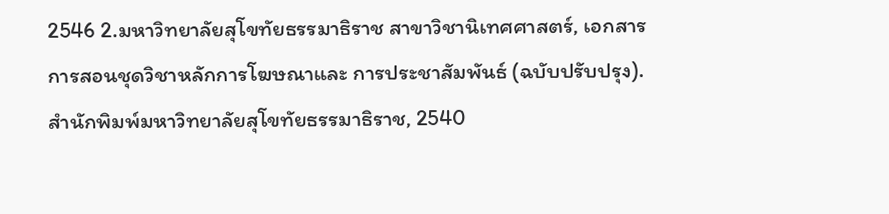2546 2.มหาวิทยาลัยสุโขทัยธรรมาธิราช สาขาวิชานิเทศศาสตร์, เอกสารการสอนชุดวิชาหลักการโฆษณาและ การประชาสัมพันธ์ (ฉบับปรับปรุง). สำนักพิมพ์มหาวิทยาลัยสุโขทัยธรรมาธิราช, 2540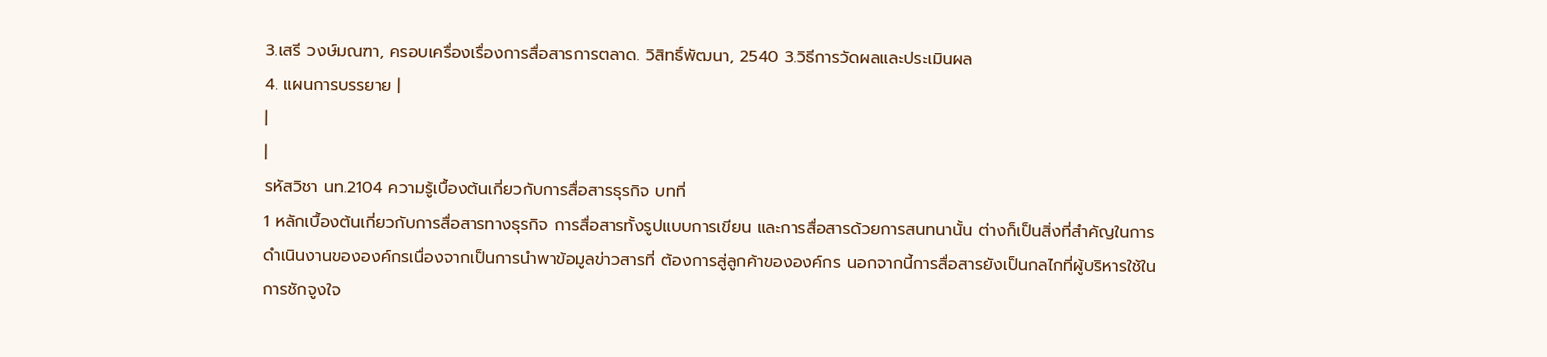3.เสรี วงษ์มณฑา, ครอบเครื่องเรื่องการสื่อสารการตลาด. วิสิทธิ์พัฒนา, 2540 3.วิธีการวัดผลและประเมินผล
4. แผนการบรรยาย |
|
|
รหัสวิชา นท.2104 ความรู้เบื้องต้นเกี่ยวกับการสื่อสารธุรกิจ บทที่
1 หลักเบื้องต้นเกี่ยวกับการสื่อสารทางธุรกิจ การสื่อสารทั้งรูปแบบการเขียน และการสื่อสารด้วยการสนทนานั้น ต่างก็เป็นสิ่งที่สำคัญในการดำเนินงานขององค์กรเนื่องจากเป็นการนำพาข้อมูลข่าวสารที่ ต้องการสู่ลูกค้าขององค์กร นอกจากนี้การสื่อสารยังเป็นกลไกที่ผู้บริหารใช้ในการชักจูงใจ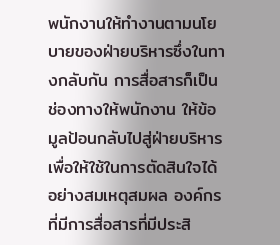พนักงานให้ทำงานตามนโยบายของฝ่ายบริหารซึ่งในทางกลับกัน การสื่อสารก็เป็นช่องทางให้พนักงาน ให้ข้อมูลป้อนกลับไปสู่ฝ่ายบริหาร เพื่อให้ใช้ในการตัดสินใจได้อย่างสมเหตุสมผล องค์กรที่มีการสื่อสารที่มีประสิ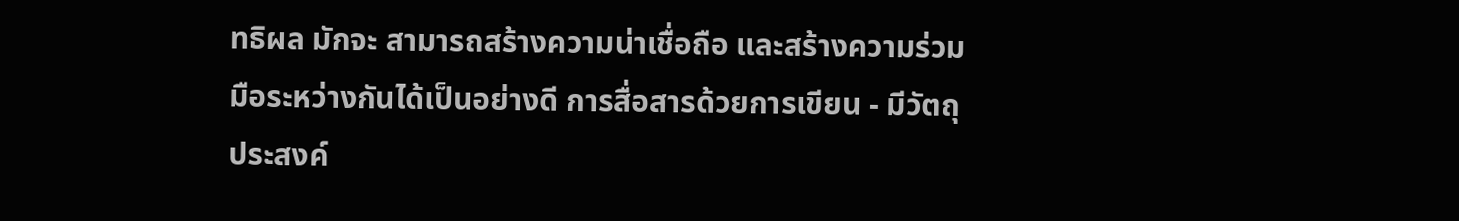ทธิผล มักจะ สามารถสร้างความน่าเชื่อถือ และสร้างความร่วมมือระหว่างกันได้เป็นอย่างดี การสื่อสารด้วยการเขียน - มีวัตถุประสงค์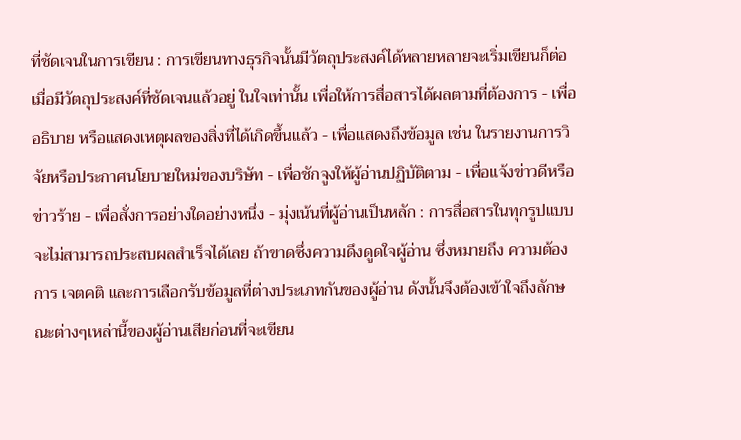ที่ชัดเจนในการเขียน : การเขียนทางธุรกิจนั้นมีวัตถุประสงค์ได้หลายหลายจะเริ่มเขียนก็ต่อเมื่อมีวัตถุประสงค์ที่ชัดเจนแล้วอยู่ ในใจเท่านั้น เพื่อให้การสื่อสารได้ผลตามที่ต้องการ - เพื่ออธิบาย หรือแสดงเหตุผลของสิ่งที่ได้เกิดขึ้นแล้ว - เพื่อแสดงถึงข้อมูล เช่น ในรายงานการวิจัยหรือประกาศนโยบายใหม่ของบริษัท - เพื่อชักจูงให้ผู้อ่านปฏิบัติตาม - เพื่อแจ้งข่าวดีหรือข่าวร้าย - เพื่อสั่งการอย่างใดอย่างหนึ่ง - มุ่งเน้นที่ผู้อ่านเป็นหลัก : การสื่อสารในทุกรูปแบบจะไม่สามารถประสบผลสำเร็จได้เลย ถ้าขาดซึ่งความดึงดูดใจผู้อ่าน ซึ่งหมายถึง ความต้องการ เจตคติ และการเลือกรับข้อมูลที่ต่างประเภทกันของผู้อ่าน ดังนั้นจึงต้องเข้าใจถึงลักษณะต่างๆเหล่านี้ของผู้อ่านเสียก่อนที่จะเขียน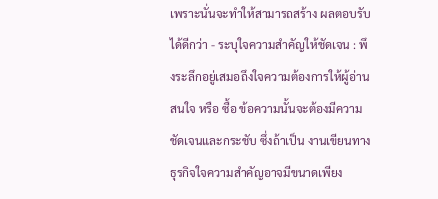เพราะนั่นจะทำให้สามารถสร้าง ผลตอบรับได้ดีกว่า - ระบุใจความสำคัญให้ชัดเจน : พึงระลึกอยู่เสมอถึงใจความต้องการให้ผู้อ่านสนใจ หรือ ซื้อ ข้อความนั้นจะต้องมีความชัดเจนและกระชับ ซึ่งถ้าเป็น งานเขียนทางธุรกิจใจความสำคัญอาจมีขนาดเพียง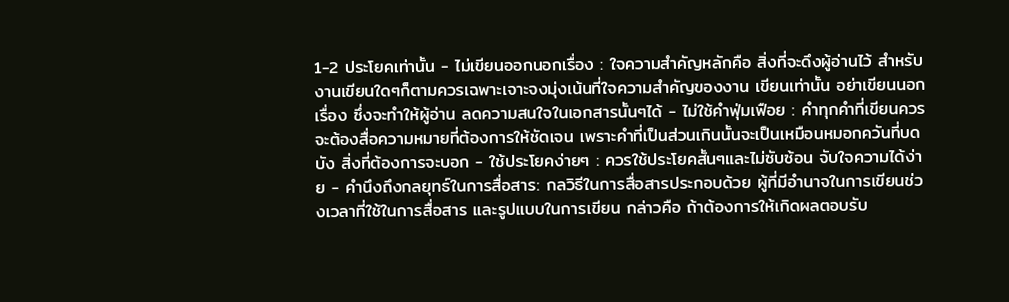1-2 ประโยคเท่านั้น - ไม่เขียนออกนอกเรื่อง : ใจความสำคัญหลักคือ สิ่งที่จะดึงผู้อ่านไว้ สำหรับงานเขียนใดๆก็ตามควรเฉพาะเจาะจงมุ่งเน้นที่ใจความสำคัญของงาน เขียนเท่านั้น อย่าเขียนนอกเรื่อง ซึ่งจะทำให้ผู้อ่าน ลดความสนใจในเอกสารนั้นๆได้ - ไม่ใช้คำฟุ่มเฟือย : คำทุกคำที่เขียนควรจะต้องสื่อความหมายที่ต้องการให้ชัดเจน เพราะคำที่เป็นส่วนเกินนั้นจะเป็นเหมือนหมอกควันที่บดบัง สิ่งที่ต้องการจะบอก - ใช้ประโยคง่ายๆ : ควรใช้ประโยคสั้นๆและไม่ซับซ้อน จับใจความได้ง่าย - คำนึงถึงกลยุทธ์ในการสื่อสาร: กลวิธีในการสื่อสารประกอบด้วย ผู้ที่มีอำนาจในการเขียนช่วงเวลาที่ใช้ในการสื่อสาร และรูปแบบในการเขียน กล่าวคือ ถ้าต้องการให้เกิดผลตอบรับ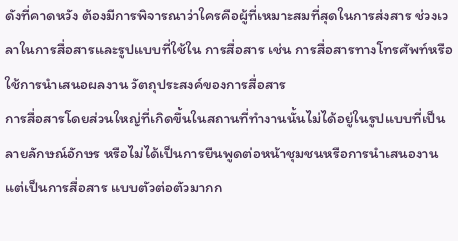ดังที่คาดหวัง ต้องมีการพิจารณาว่าใครคือผู้ที่เหมาะสมที่สุดในการส่งสาร ช่วงเวลาในการสื่อสารและรูปแบบที่ใช้ใน การสื่อสาร เช่น การสื่อสารทางโทรศัพท์หรือใช้การนำเสนอผลงาน วัตถุประสงค์ของการสื่อสาร
การสื่อสารโดยส่วนใหญ่ที่เกิดขึ้นในสถานที่ทำงานนั้นไม่ได้อยู่ในรูปแบบที่เป็นลายลักษณ์อักษร หรือไม่ได้เป็นการยืนพูดต่อหน้าชุมชนหรือการนำเสนองาน แต่เป็นการสื่อสาร แบบตัวต่อตัวมากก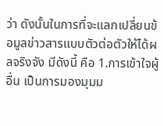ว่า ดังนั้นในการที่จะแลกเปลี่ยนข้อมูลข่าวสารแบบตัวต่อตัวให้ได้ผลจริงจัง มีดังนี้ คือ 1.การเข้าใจผู้อื่น เป็นการมองมุมม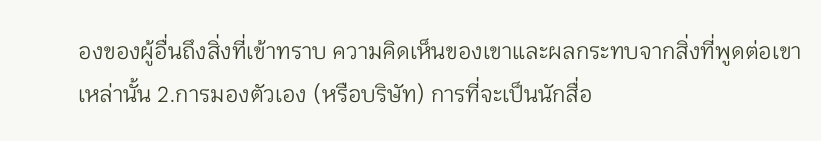องของผู้อื่นถึงสิ่งที่เข้าทราบ ความคิดเห็นของเขาและผลกระทบจากสิ่งที่พูดต่อเขาเหล่านั้น 2.การมองตัวเอง (หรือบริษัท) การที่จะเป็นนักสื่อ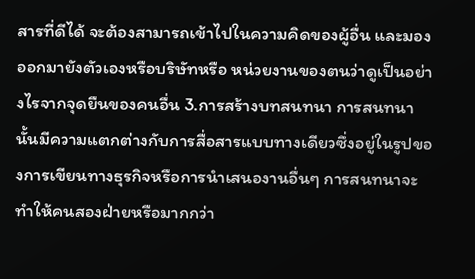สารที่ดีได้ จะต้องสามารถเข้าไปในความคิดของผู้อื่น และมองออกมายังตัวเองหรือบริษัทหรือ หน่วยงานของตนว่าดูเป็นอย่างไรจากจุดยืนของคนอื่น 3.การสร้างบทสนทนา การสนทนานั้นมีความแตกต่างกับการสื่อสารแบบทางเดียวซึ่งอยู่ในรูปของการเขียนทางธุรกิจหรือการนำเสนองานอื่นๆ การสนทนาจะทำให้คนสองฝ่ายหรือมากกว่า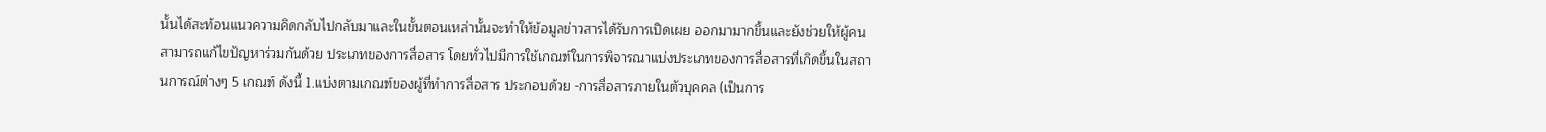นั้นได้สะท้อนแนวความคิดกลับไปกลับมาและในขั้นตอนเหล่านั้นจะทำให้ข้อมูลข่าวสารได้รับการเปิดเผย ออกมามากขึ้นและยังช่วยให้ผู้คนสามารถแก้ไขปัญหาร่วมกันด้วย ประเภทของการสื่อสาร โดยทั่วไปมีการใช้เกณฑ์ในการพิจารณาแบ่งประเภทของการสื่อสารที่เกิดขึ้นในสถานการณ์ต่างๆ 5 เกณฑ์ ดังนี้ 1.แบ่งตามเกณฑ์ของผู้ที่ทำการสื่อสาร ประกอบด้วย -การสื่อสารภายในตัวบุคคล (เป็นการ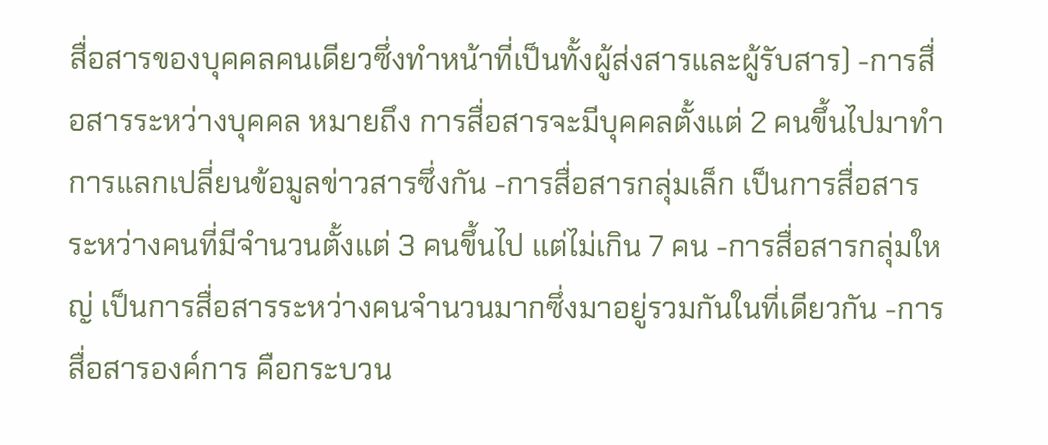สื่อสารของบุคคลคนเดียวซึ่งทำหน้าที่เป็นทั้งผู้ส่งสารและผู้รับสาร) -การสื่อสารระหว่างบุคคล หมายถึง การสื่อสารจะมีบุคคลตั้งแต่ 2 คนขึ้นไปมาทำการแลกเปลี่ยนข้อมูลข่าวสารซึ่งกัน -การสื่อสารกลุ่มเล็ก เป็นการสื่อสารระหว่างคนที่มีจำนวนตั้งแต่ 3 คนขึ้นไป แต่ไม่เกิน 7 คน -การสื่อสารกลุ่มใหญ่ เป็นการสื่อสารระหว่างคนจำนวนมากซึ่งมาอยู่รวมกันในที่เดียวกัน -การสื่อสารองค์การ คือกระบวน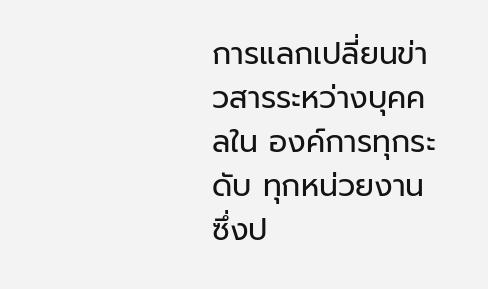การแลกเปลี่ยนข่าวสารระหว่างบุคคลใน องค์การทุกระดับ ทุกหน่วยงาน ซึ่งป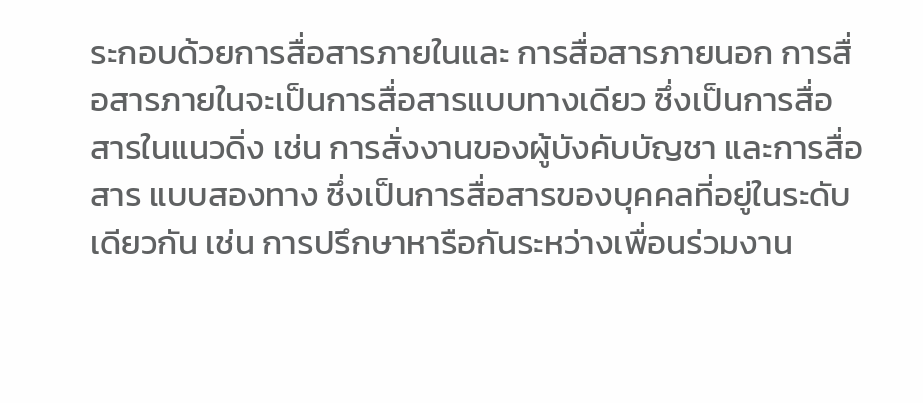ระกอบด้วยการสื่อสารภายในและ การสื่อสารภายนอก การสื่อสารภายในจะเป็นการสื่อสารแบบทางเดียว ซึ่งเป็นการสื่อสารในแนวดิ่ง เช่น การสั่งงานของผู้บังคับบัญชา และการสื่อสาร แบบสองทาง ซึ่งเป็นการสื่อสารของบุคคลที่อยู่ในระดับเดียวกัน เช่น การปรึกษาหารือกันระหว่างเพื่อนร่วมงาน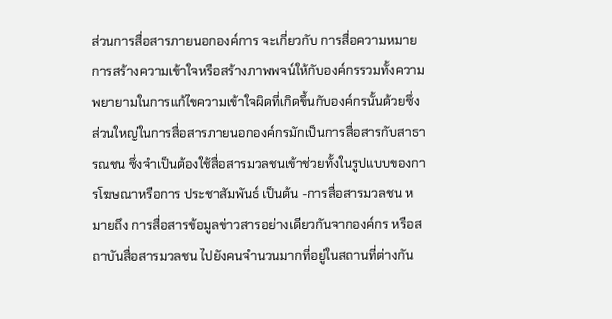ส่วนการสื่อสารภายนอกองค์การ จะเกี่ยวกับ การสื่อความหมาย การสร้างความเข้าใจหรือสร้างภาพพจน์ให้กับองค์กรรวมทั้งความพยายามในการแก้ไขความเข้าใจผิดที่เกิดขึ้นกับองค์กรนั้นด้วยซึ่ง ส่วนใหญ่ในการสื่อสารภายนอกองค์กรมักเป็นการสื่อสารกับสาธารณชน ซึ่งจำเป็นต้องใช้สื่อสารมวลชนเข้าช่วยทั้งในรูปแบบของการโฆษณาหรือการ ประชาสัมพันธ์ เป็นต้น -การสื่อสารมวลชน หมายถึง การสื่อสารข้อมูลข่าวสารอย่างเดียวกันจากองค์กร หรือสถาบันสื่อสารมวลชน ไปยังคนจำนวนมากที่อยู่ในสถานที่ต่างกัน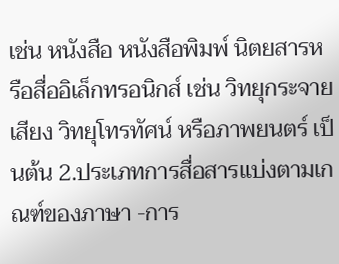เช่น หนังสือ หนังสือพิมพ์ นิตยสารหรือสื่ออิเล็กทรอนิกส์ เช่น วิทยุกระจายเสียง วิทยุโทรทัศน์ หรือภาพยนตร์ เป็นต้น 2.ประเภทการสื่อสารแบ่งตามเกณฑ์ของภาษา -การ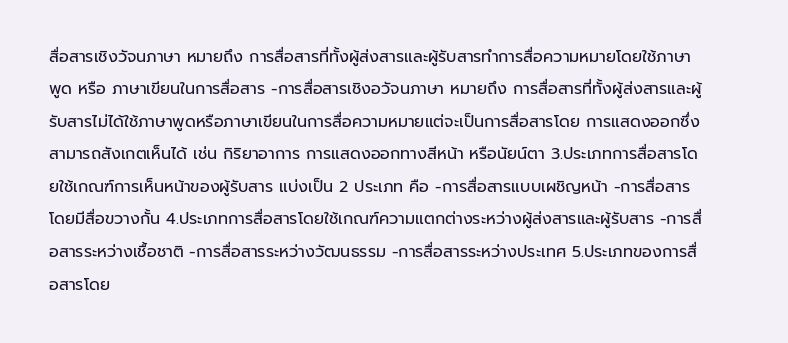สื่อสารเชิงวัจนภาษา หมายถึง การสื่อสารที่ทั้งผู้ส่งสารและผู้รับสารทำการสื่อความหมายโดยใช้ภาษาพูด หรือ ภาษาเขียนในการสื่อสาร -การสื่อสารเชิงอวัจนภาษา หมายถึง การสื่อสารที่ทั้งผู้ส่งสารและผู้รับสารไม่ได้ใช้ภาษาพูดหรือภาษาเขียนในการสื่อความหมายแต่จะเป็นการสื่อสารโดย การแสดงออกซึ่งสามารถสังเกตเห็นได้ เช่น กิริยาอาการ การแสดงออกทางสีหน้า หรือนัยน์ตา 3.ประเภทการสื่อสารโดยใช้เกณฑ์การเห็นหน้าของผู้รับสาร แบ่งเป็น 2 ประเภท คือ -การสื่อสารแบบเผชิญหน้า -การสื่อสารโดยมีสื่อขวางกั้น 4.ประเภทการสื่อสารโดยใช้เกณฑ์ความแตกต่างระหว่างผู้ส่งสารและผู้รับสาร -การสื่อสารระหว่างเชื้อชาติ -การสื่อสารระหว่างวัฒนธรรม -การสื่อสารระหว่างประเทศ 5.ประเภทของการสื่อสารโดย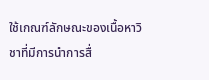ใช้เกณฑ์ลักษณะของเนื้อหาวิชาที่มีการนำการสื่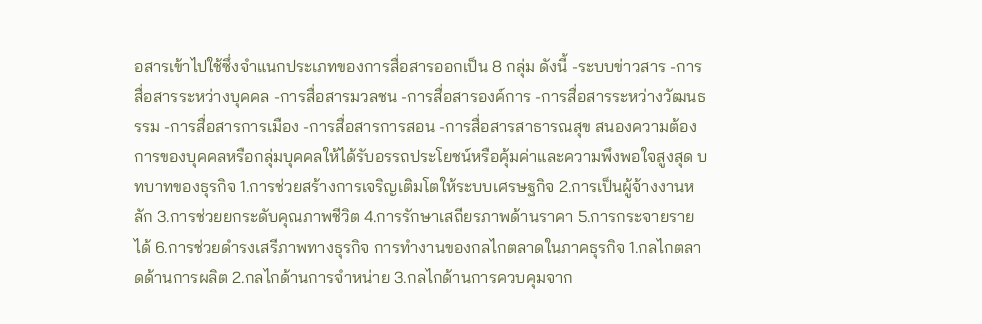อสารเข้าไปใช้ซึ่งจำแนกประเภทของการสื่อสารออกเป็น 8 กลุ่ม ดังนี้ -ระบบข่าวสาร -การสื่อสารระหว่างบุคคล -การสื่อสารมวลชน -การสื่อสารองค์การ -การสื่อสารระหว่างวัฒนธรรม -การสื่อสารการเมือง -การสื่อสารการสอน -การสื่อสารสาธารณสุข สนองความต้องการของบุคคลหรือกลุ่มบุคคลให้ได้รับอรรถประโยชน์หรือคุ้มค่าและความพึงพอใจสูงสุด บทบาทของธุรกิจ 1.การช่วยสร้างการเจริญเติมโตให้ระบบเศรษฐกิจ 2.การเป็นผู้จ้างงานหลัก 3.การช่วยยกระดับคุณภาพชีวิต 4.การรักษาเสถียรภาพด้านราคา 5.การกระจายรายได้ 6.การช่วยดำรงเสรีภาพทางธุรกิจ การทำงานของกลไกตลาดในภาคธุรกิจ 1.กลไกตลาดด้านการผลิต 2.กลไกด้านการจำหน่าย 3.กลไกด้านการควบคุมจาก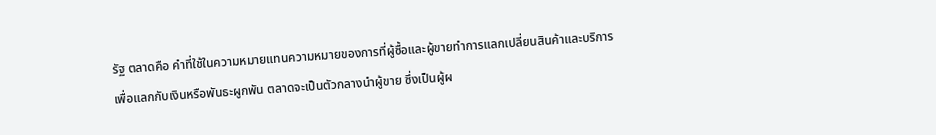รัฐ ตลาดคือ คำที่ใช้ในความหมายแทนความหมายของการที่ผู้ซื้อและผู้ขายทำการแลกเปลี่ยนสินค้าและบริการเพื่อแลกกับเงินหรือพันธะผูกพัน ตลาดจะเป็นตัวกลางนำผู้ขาย ซึ่งเป็นผู้ผ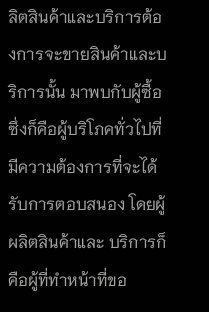ลิตสินค้าและบริการต้องการจะขายสินค้าและบริการนั้น มาพบกับผู้ซื้อ ซึ่งก็คือผู้บริโภคทั่วไปที่มีความต้องการที่จะได้รับการตอบสนอง โดยผู้ผลิตสินค้าและ บริการก็คือผู้ที่ทำหน้าที่ขอ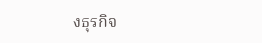งธุรกิจ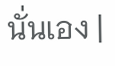นั่นเอง |